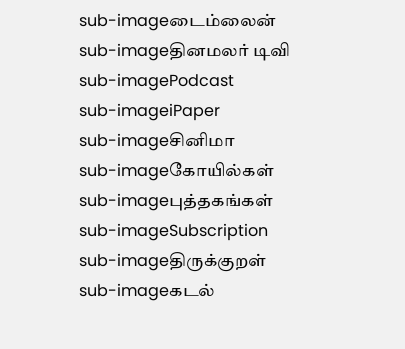sub-imageடைம்லைன்
sub-imageதினமலர் டிவி
sub-imagePodcast
sub-imageiPaper
sub-imageசினிமா
sub-imageகோயில்கள்
sub-imageபுத்தகங்கள்
sub-imageSubscription
sub-imageதிருக்குறள்
sub-imageகடல்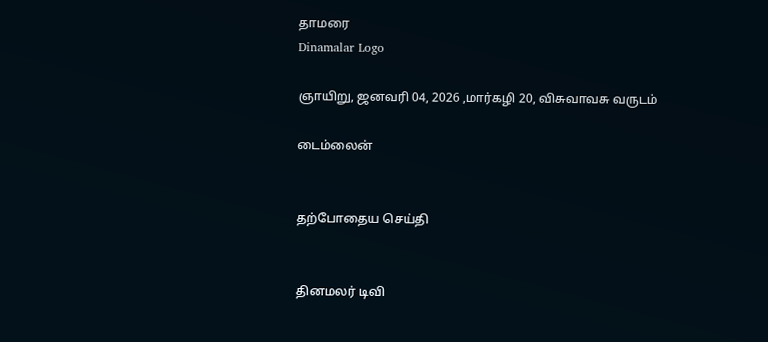தாமரை
Dinamalar Logo

ஞாயிறு, ஜனவரி 04, 2026 ,மார்கழி 20, விசுவாவசு வருடம்

டைம்லைன்


தற்போதைய செய்தி


தினமலர் டிவி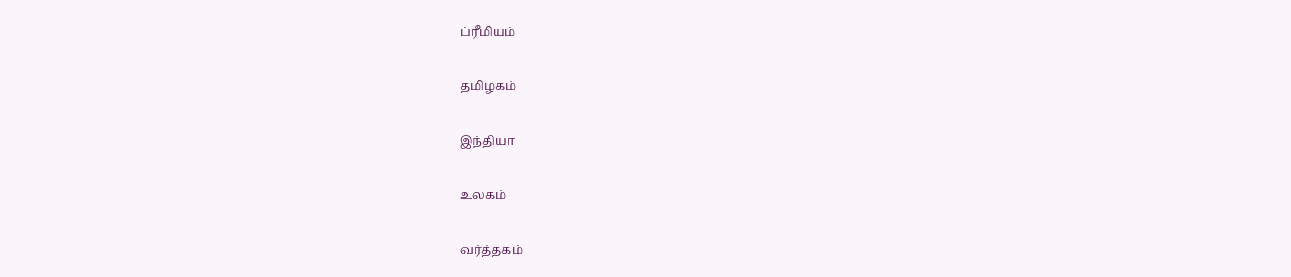ப்ரீமியம்


தமிழகம்


இந்தியா


உலகம்


வர்த்தகம்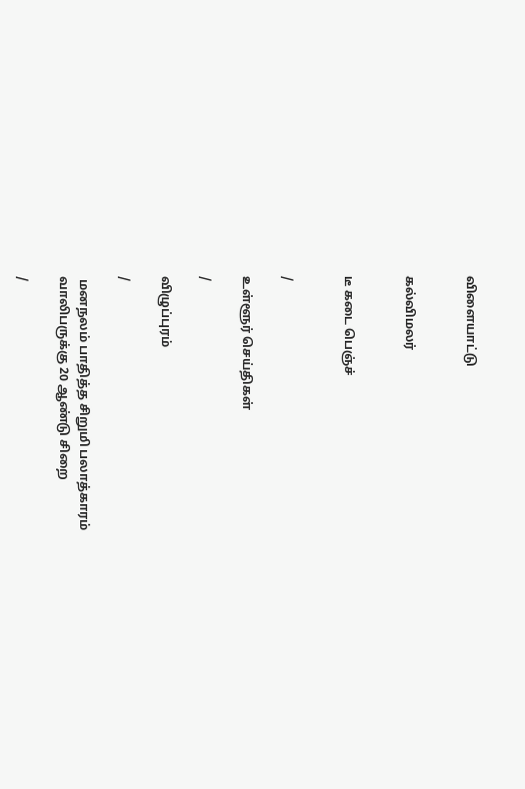விளையாட்டு


கல்விமலர்


டீ கடை பெஞ்ச்


/

உள்ளூர் செய்திகள்

/

விழுப்புரம்

/

 மனநலம் பாதித்த சிறுமி பலாத்காரம் வாலிபருக்கு 20 ஆண்டு சிறை

/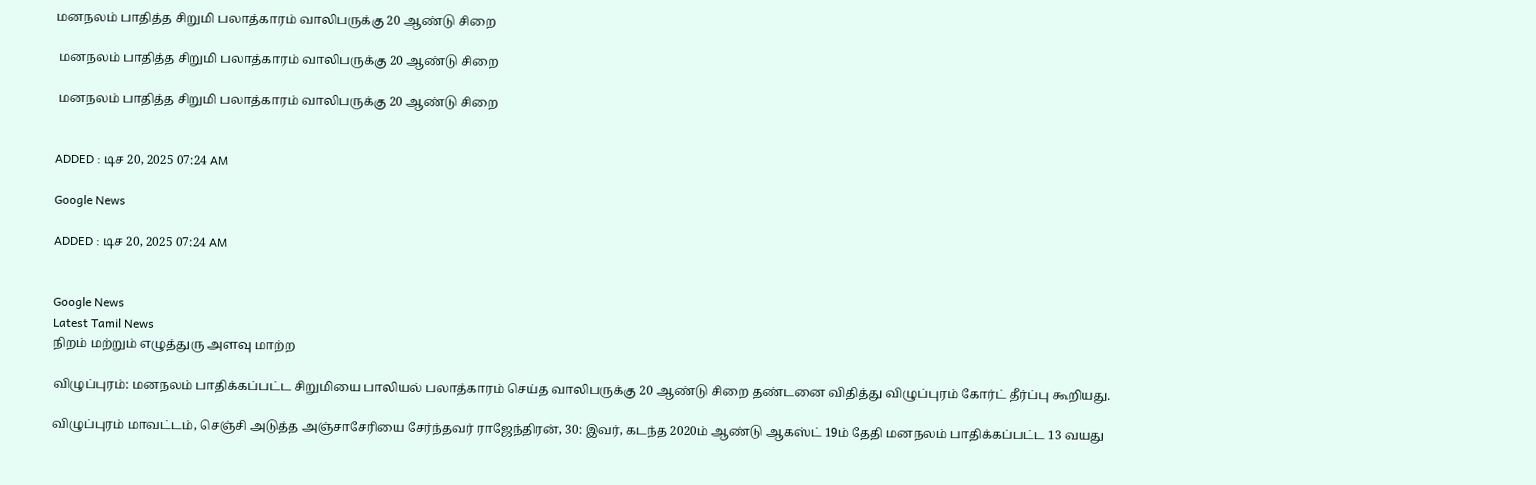மனநலம் பாதித்த சிறுமி பலாத்காரம் வாலிபருக்கு 20 ஆண்டு சிறை

 மனநலம் பாதித்த சிறுமி பலாத்காரம் வாலிபருக்கு 20 ஆண்டு சிறை

 மனநலம் பாதித்த சிறுமி பலாத்காரம் வாலிபருக்கு 20 ஆண்டு சிறை


ADDED : டிச 20, 2025 07:24 AM

Google News

ADDED : டிச 20, 2025 07:24 AM


Google News
Latest Tamil News
நிறம் மற்றும் எழுத்துரு அளவு மாற்ற

விழுப்புரம்: மனநலம் பாதிக்கப்பட்ட சிறுமியை பாலியல் பலாத்காரம் செய்த வாலிபருக்கு 20 ஆண்டு சிறை தண்டனை விதித்து விழுப்புரம் கோர்ட் தீர்ப்பு கூறியது.

விழுப்புரம் மாவட்டம், செஞ்சி அடுத்த அஞ்சாசேரியை சேர்ந்தவர் ராஜேந்திரன், 30: இவர், கடந்த 2020ம் ஆண்டு ஆகஸ்ட் 19ம் தேதி மனநலம் பாதிக்கப்பட்ட 13 வயது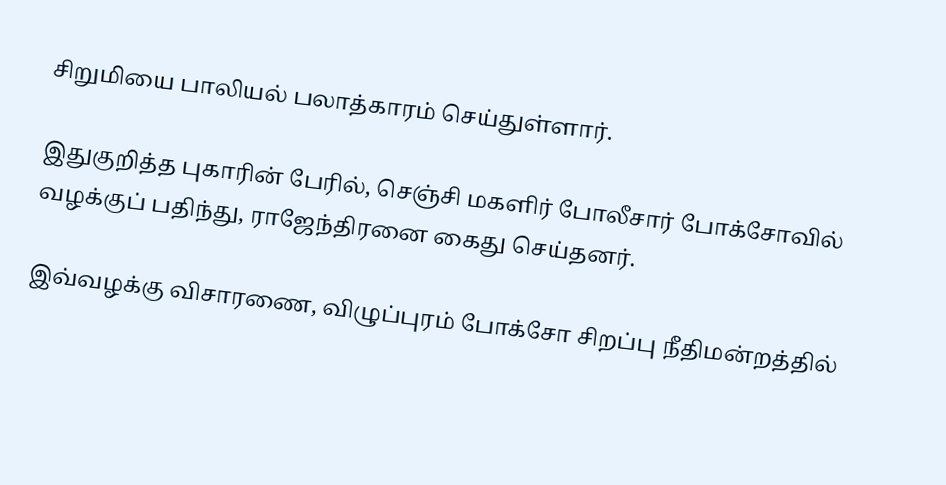சிறுமியை பாலியல் பலாத்காரம் செய்துள்ளார்.

இதுகுறித்த புகாரின் பேரில், செஞ்சி மகளிர் போலீசார் போக்சோவில் வழக்குப் பதிந்து, ராஜேந்திரனை கைது செய்தனர்.

இவ்வழக்கு விசாரணை, விழுப்புரம் போக்சோ சிறப்பு நீதிமன்றத்தில்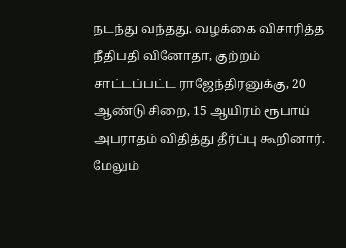நடந்து வந்தது. வழக்கை விசாரித்த நீதிபதி வினோதா, குற்றம் சாட்டப்பட்ட ராஜேந்திரனுக்கு, 20 ஆண்டு சிறை, 15 ஆயிரம் ரூபாய் அபராதம் விதித்து தீர்ப்பு கூறினார். மேலும்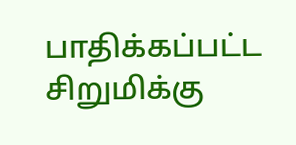பாதிக்கப்பட்ட சிறுமிக்கு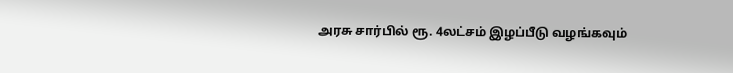அரசு சார்பில் ரூ. 4லட்சம் இழப்பீடு வழங்கவும்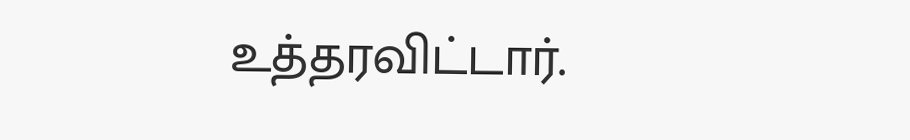உத்தரவிட்டார்.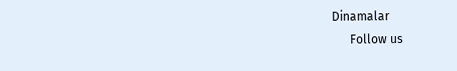Dinamalar
      Follow us